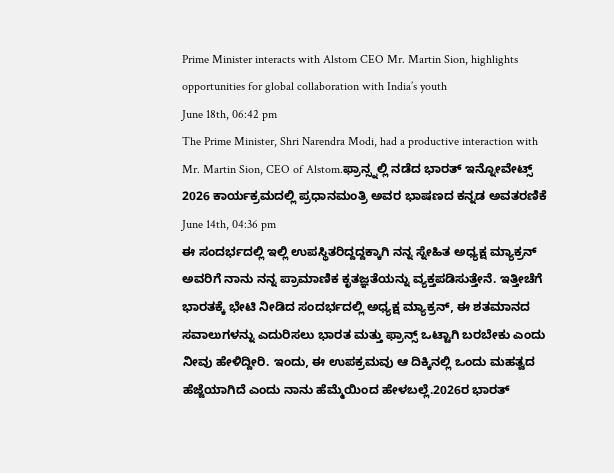Prime Minister interacts with Alstom CEO Mr. Martin Sion, highlights opportunities for global collaboration with India’s youth
June 18th, 06:42 pm
The Prime Minister, Shri Narendra Modi, had a productive interaction with Mr. Martin Sion, CEO of Alstom.ಫ್ರಾನ್ಸ್ನಲ್ಲಿ ನಡೆದ ಭಾರತ್ ಇನ್ನೋವೇಟ್ಸ್ 2026 ಕಾರ್ಯಕ್ರಮದಲ್ಲಿ ಪ್ರಧಾನಮಂತ್ರಿ ಅವರ ಭಾಷಣದ ಕನ್ನಡ ಅವತರಣಿಕೆ
June 14th, 04:36 pm
ಈ ಸಂದರ್ಭದಲ್ಲಿ ಇಲ್ಲಿ ಉಪಸ್ಥಿತರಿದ್ದದ್ದಕ್ಕಾಗಿ ನನ್ನ ಸ್ನೇಹಿತ ಅಧ್ಯಕ್ಷ ಮ್ಯಾಕ್ರನ್ ಅವರಿಗೆ ನಾನು ನನ್ನ ಪ್ರಾಮಾಣಿಕ ಕೃತಜ್ಞತೆಯನ್ನು ವ್ಯಕ್ತಪಡಿಸುತ್ತೇನೆ. ಇತ್ತೀಚೆಗೆ ಭಾರತಕ್ಕೆ ಭೇಟಿ ನೀಡಿದ ಸಂದರ್ಭದಲ್ಲಿ ಅಧ್ಯಕ್ಷ ಮ್ಯಾಕ್ರನ್, ಈ ಶತಮಾನದ ಸವಾಲುಗಳನ್ನು ಎದುರಿಸಲು ಭಾರತ ಮತ್ತು ಫ್ರಾನ್ಸ್ ಒಟ್ಟಾಗಿ ಬರಬೇಕು ಎಂದು ನೀವು ಹೇಳಿದ್ದೀರಿ. ಇಂದು, ಈ ಉಪಕ್ರಮವು ಆ ದಿಕ್ಕಿನಲ್ಲಿ ಒಂದು ಮಹತ್ವದ ಹೆಜ್ಜೆಯಾಗಿದೆ ಎಂದು ನಾನು ಹೆಮ್ಮೆಯಿಂದ ಹೇಳಬಲ್ಲೆ.2026ರ ಭಾರತ್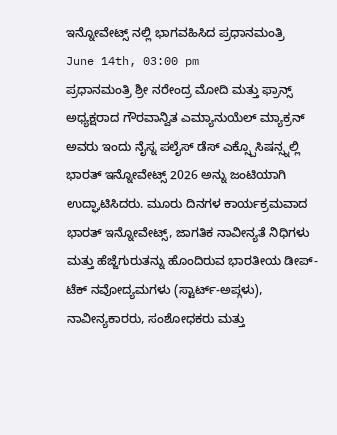ಇನ್ನೋವೇಟ್ಸ್ ನಲ್ಲಿ ಭಾಗವಹಿಸಿದ ಪ್ರಧಾನಮಂತ್ರಿ
June 14th, 03:00 pm
ಪ್ರಧಾನಮಂತ್ರಿ ಶ್ರೀ ನರೇಂದ್ರ ಮೋದಿ ಮತ್ತು ಫ್ರಾನ್ಸ್ ಅಧ್ಯಕ್ಷರಾದ ಗೌರವಾನ್ವಿತ ಎಮ್ಯಾನುಯೆಲ್ ಮ್ಯಾಕ್ರನ್ ಅವರು ಇಂದು ನೈಸ್ನ ಪಲೈಸ್ ಡೆಸ್ ಎಕ್ಸ್ಪೊಸಿಷನ್ಸ್ನಲ್ಲಿ ಭಾರತ್ ಇನ್ನೋವೇಟ್ಸ್ 2026 ಅನ್ನು ಜಂಟಿಯಾಗಿ ಉದ್ಘಾಟಿಸಿದರು. ಮೂರು ದಿನಗಳ ಕಾರ್ಯಕ್ರಮವಾದ ಭಾರತ್ ಇನ್ನೋವೇಟ್ಸ್, ಜಾಗತಿಕ ನಾವೀನ್ಯತೆ ನಿಧಿಗಳು ಮತ್ತು ಹೆಜ್ಜೆಗುರುತನ್ನು ಹೊಂದಿರುವ ಭಾರತೀಯ ಡೀಪ್-ಟೆಕ್ ನವೋದ್ಯಮಗಳು (ಸ್ಟಾರ್ಟ್-ಅಪ್ಗಳು), ನಾವೀನ್ಯಕಾರರು, ಸಂಶೋಧಕರು ಮತ್ತು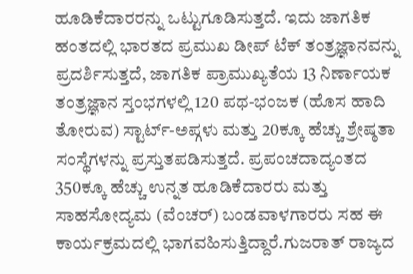ಹೂಡಿಕೆದಾರರನ್ನು ಒಟ್ಟುಗೂಡಿಸುತ್ತದೆ. ಇದು ಜಾಗತಿಕ ಹಂತದಲ್ಲಿ ಭಾರತದ ಪ್ರಮುಖ ಡೀಪ್ ಟೆಕ್ ತಂತ್ರಜ್ಞಾನವನ್ನು ಪ್ರದರ್ಶಿಸುತ್ತದೆ, ಜಾಗತಿಕ ಪ್ರಾಮುಖ್ಯತೆಯ 13 ನಿರ್ಣಾಯಕ ತಂತ್ರಜ್ಞಾನ ಸ್ತಂಭಗಳಲ್ಲಿ 120 ಪಥ-ಭಂಜಕ (ಹೊಸ ಹಾದಿ ತೋರುವ) ಸ್ಟಾರ್ಟ್-ಅಪ್ಗಳು ಮತ್ತು 20ಕ್ಕೂ ಹೆಚ್ಚು ಶ್ರೇಷ್ಠತಾ ಸಂಸ್ಥೆಗಳನ್ನು ಪ್ರಸ್ತುತಪಡಿಸುತ್ತದೆ. ಪ್ರಪಂಚದಾದ್ಯಂತದ 350ಕ್ಕೂ ಹೆಚ್ಚು ಉನ್ನತ ಹೂಡಿಕೆದಾರರು ಮತ್ತು ಸಾಹಸೋದ್ಯಮ (ವೆಂಚರ್) ಬಂಡವಾಳಗಾರರು ಸಹ ಈ ಕಾರ್ಯಕ್ರಮದಲ್ಲಿ ಭಾಗವಹಿಸುತ್ತಿದ್ದಾರೆ.ಗುಜರಾತ್ ರಾಜ್ಯದ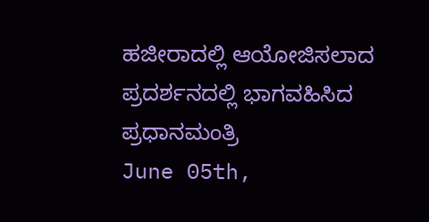ಹಜೀರಾದಲ್ಲಿ ಆಯೋಜಿಸಲಾದ ಪ್ರದರ್ಶನದಲ್ಲಿ ಭಾಗವಹಿಸಿದ ಪ್ರಧಾನಮಂತ್ರಿ
June 05th,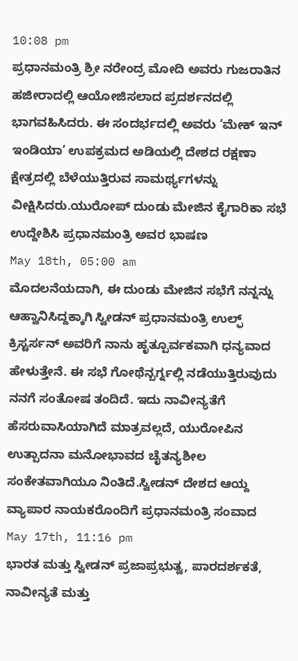10:08 pm
ಪ್ರಧಾನಮಂತ್ರಿ ಶ್ರೀ ನರೇಂದ್ರ ಮೋದಿ ಅವರು ಗುಜರಾತಿನ ಹಜೀರಾದಲ್ಲಿ ಆಯೋಜಿಸಲಾದ ಪ್ರದರ್ಶನದಲ್ಲಿ ಭಾಗವಹಿಸಿದರು. ಈ ಸಂದರ್ಭದಲ್ಲಿ ಅವರು ‘ಮೇಕ್ ಇನ್ ಇಂಡಿಯಾ’ ಉಪಕ್ರಮದ ಅಡಿಯಲ್ಲಿ ದೇಶದ ರಕ್ಷಣಾ ಕ್ಷೇತ್ರದಲ್ಲಿ ಬೆಳೆಯುತ್ತಿರುವ ಸಾಮರ್ಥ್ಯಗಳನ್ನು ವೀಕ್ಷಿಸಿದರು.ಯುರೋಪ್ ದುಂಡು ಮೇಜಿನ ಕೈಗಾರಿಕಾ ಸಭೆ ಉದ್ದೇಶಿಸಿ ಪ್ರಧಾನಮಂತ್ರಿ ಅವರ ಭಾಷಣ
May 18th, 05:00 am
ಮೊದಲನೆಯದಾಗಿ, ಈ ದುಂಡು ಮೇಜಿನ ಸಭೆಗೆ ನನ್ನನ್ನು ಆಹ್ವಾನಿಸಿದ್ದಕ್ಕಾಗಿ ಸ್ವೀಡನ್ ಪ್ರಧಾನಮಂತ್ರಿ ಉಲ್ಫ್ ಕ್ರಿಸ್ಟರ್ಸನ್ ಅವರಿಗೆ ನಾನು ಹೃತ್ಪೂರ್ವಕವಾಗಿ ಧನ್ಯವಾದ ಹೇಳುತ್ತೇನೆ. ಈ ಸಭೆ ಗೋಥೆನ್ಬರ್ಗ್ನಲ್ಲಿ ನಡೆಯುತ್ತಿರುವುದು ನನಗೆ ಸಂತೋಷ ತಂದಿದೆ. ಇದು ನಾವೀನ್ಯತೆಗೆ ಹೆಸರುವಾಸಿಯಾಗಿದೆ ಮಾತ್ರವಲ್ಲದೆ, ಯುರೋಪಿನ ಉತ್ಪಾದನಾ ಮನೋಭಾವದ ಚೈತನ್ಯಶೀಲ ಸಂಕೇತವಾಗಿಯೂ ನಿಂತಿದೆ.ಸ್ವೀಡನ್ ದೇಶದ ಆಯ್ದ ವ್ಯಾಪಾರ ನಾಯಕರೊಂದಿಗೆ ಪ್ರಧಾನಮಂತ್ರಿ ಸಂವಾದ
May 17th, 11:16 pm
ಭಾರತ ಮತ್ತು ಸ್ವೀಡನ್ ಪ್ರಜಾಪ್ರಭುತ್ವ, ಪಾರದರ್ಶಕತೆ, ನಾವೀನ್ಯತೆ ಮತ್ತು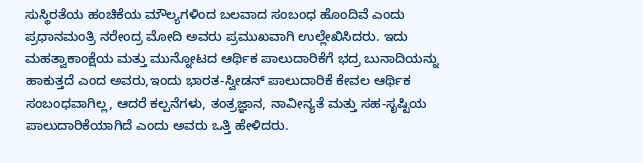ಸುಸ್ಥಿರತೆಯ ಹಂಚಿಕೆಯ ಮೌಲ್ಯಗಳಿಂದ ಬಲವಾದ ಸಂಬಂಧ ಹೊಂದಿವೆ ಎಂದು ಪ್ರಧಾನಮಂತ್ರಿ ನರೇಂದ್ರ ಮೋದಿ ಅವರು ಪ್ರಮುಖವಾಗಿ ಉಲ್ಲೇಖಿಸಿದರು. ಇದು ಮಹತ್ವಾಕಾಂಕ್ಷೆಯ ಮತ್ತು ಮುನ್ನೋಟದ ಆರ್ಥಿಕ ಪಾಲುದಾರಿಕೆಗೆ ಭದ್ರ ಬುನಾದಿಯನ್ನು ಹಾಕುತ್ತದೆ ಎಂದ ಅವರು,ಇಂದು ಭಾರತ-ಸ್ವೀಡನ್ ಪಾಲುದಾರಿಕೆ ಕೇವಲ ಆರ್ಥಿಕ ಸಂಬಂಧವಾಗಿಲ್ಲ, ಆದರೆ ಕಲ್ಪನೆಗಳು, ತಂತ್ರಜ್ಞಾನ, ನಾವೀನ್ಯತೆ ಮತ್ತು ಸಹ-ಸೃಷ್ಟಿಯ ಪಾಲುದಾರಿಕೆಯಾಗಿದೆ ಎಂದು ಅವರು ಒತ್ತಿ ಹೇಳಿದರು.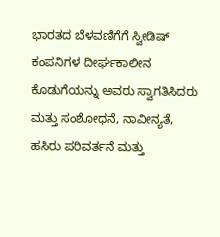ಭಾರತದ ಬೆಳವಣಿಗೆಗೆ ಸ್ವೀಡಿಷ್ ಕಂಪನಿಗಳ ದೀರ್ಘಕಾಲೀನ ಕೊಡುಗೆಯನ್ನು ಅವರು ಸ್ವಾಗತಿಸಿದರು ಮತ್ತು ಸಂಶೋಧನೆ, ನಾವೀನ್ಯತೆ, ಹಸಿರು ಪರಿವರ್ತನೆ ಮತ್ತು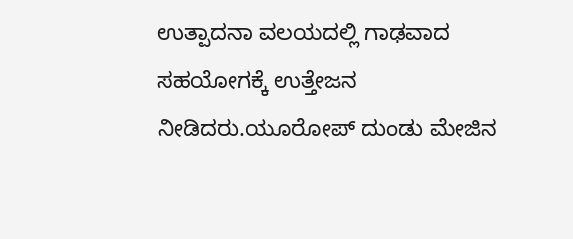ಉತ್ಪಾದನಾ ವಲಯದಲ್ಲಿ ಗಾಢವಾದ ಸಹಯೋಗಕ್ಕೆ ಉತ್ತೇಜನ ನೀಡಿದರು.ಯೂರೋಪ್ ದುಂಡು ಮೇಜಿನ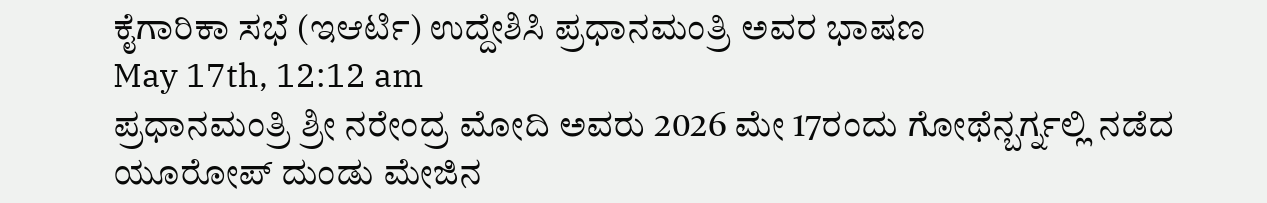ಕೈಗಾರಿಕಾ ಸಭೆ (ಇಆರ್ಟಿ) ಉದ್ದೇಶಿಸಿ ಪ್ರಧಾನಮಂತ್ರಿ ಅವರ ಭಾಷಣ
May 17th, 12:12 am
ಪ್ರಧಾನಮಂತ್ರಿ ಶ್ರೀ ನರೇಂದ್ರ ಮೋದಿ ಅವರು 2026 ಮೇ 17ರಂದು ಗೋಥೆನ್ಬರ್ಗ್ನಲ್ಲಿ ನಡೆದ ಯೂರೋಪ್ ದುಂಡು ಮೇಜಿನ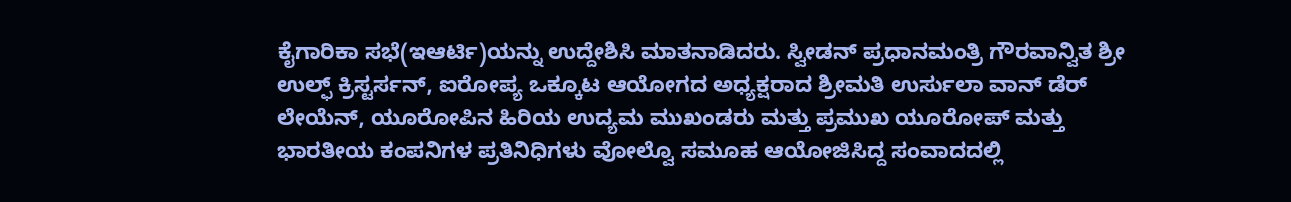ಕೈಗಾರಿಕಾ ಸಭೆ(ಇಆರ್ಟಿ)ಯನ್ನು ಉದ್ದೇಶಿಸಿ ಮಾತನಾಡಿದರು. ಸ್ವೀಡನ್ ಪ್ರಧಾನಮಂತ್ರಿ ಗೌರವಾನ್ವಿತ ಶ್ರೀ ಉಲ್ಫ್ ಕ್ರಿಸ್ಟರ್ಸನ್, ಐರೋಪ್ಯ ಒಕ್ಕೂಟ ಆಯೋಗದ ಅಧ್ಯಕ್ಷರಾದ ಶ್ರೀಮತಿ ಉರ್ಸುಲಾ ವಾನ್ ಡೆರ್ ಲೇಯೆನ್, ಯೂರೋಪಿನ ಹಿರಿಯ ಉದ್ಯಮ ಮುಖಂಡರು ಮತ್ತು ಪ್ರಮುಖ ಯೂರೋಪ್ ಮತ್ತು ಭಾರತೀಯ ಕಂಪನಿಗಳ ಪ್ರತಿನಿಧಿಗಳು ವೋಲ್ವೊ ಸಮೂಹ ಆಯೋಜಿಸಿದ್ದ ಸಂವಾದದಲ್ಲಿ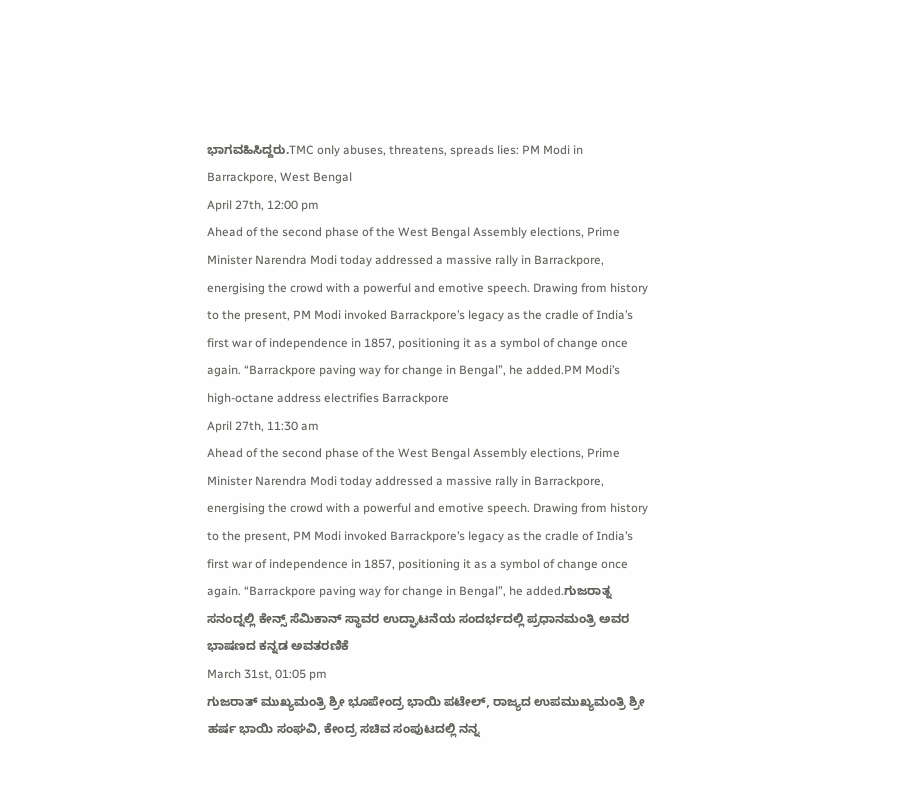ಭಾಗವಹಿಸಿದ್ದರು.TMC only abuses, threatens, spreads lies: PM Modi in Barrackpore, West Bengal
April 27th, 12:00 pm
Ahead of the second phase of the West Bengal Assembly elections, Prime Minister Narendra Modi today addressed a massive rally in Barrackpore, energising the crowd with a powerful and emotive speech. Drawing from history to the present, PM Modi invoked Barrackpore’s legacy as the cradle of India’s first war of independence in 1857, positioning it as a symbol of change once again. “Barrackpore paving way for change in Bengal”, he added.PM Modi’s high-octane address electrifies Barrackpore
April 27th, 11:30 am
Ahead of the second phase of the West Bengal Assembly elections, Prime Minister Narendra Modi today addressed a massive rally in Barrackpore, energising the crowd with a powerful and emotive speech. Drawing from history to the present, PM Modi invoked Barrackpore’s legacy as the cradle of India’s first war of independence in 1857, positioning it as a symbol of change once again. “Barrackpore paving way for change in Bengal”, he added.ಗುಜರಾತ್ನ ಸನಂದ್ನಲ್ಲಿ ಕೇನ್ಸ್ ಸೆಮಿಕಾನ್ ಸ್ಥಾವರ ಉದ್ಘಾಟನೆಯ ಸಂದರ್ಭದಲ್ಲಿ ಪ್ರಧಾನಮಂತ್ರಿ ಅವರ ಭಾಷಣದ ಕನ್ನಡ ಅವತರಣಿಕೆ
March 31st, 01:05 pm
ಗುಜರಾತ್ ಮುಖ್ಯಮಂತ್ರಿ ಶ್ರೀ ಭೂಪೇಂದ್ರ ಭಾಯಿ ಪಟೇಲ್, ರಾಜ್ಯದ ಉಪಮುಖ್ಯಮಂತ್ರಿ ಶ್ರೀ ಹರ್ಷ ಭಾಯಿ ಸಂಘವಿ, ಕೇಂದ್ರ ಸಚಿವ ಸಂಪುಟದಲ್ಲಿ ನನ್ನ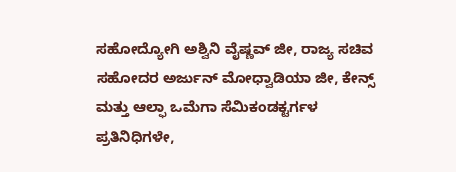ಸಹೋದ್ಯೋಗಿ ಅಶ್ವಿನಿ ವೈಷ್ಣವ್ ಜೀ, ರಾಜ್ಯ ಸಚಿವ ಸಹೋದರ ಅರ್ಜುನ್ ಮೋಧ್ವಾಡಿಯಾ ಜೀ, ಕೇನ್ಸ್ ಮತ್ತು ಆಲ್ಫಾ ಒಮೆಗಾ ಸೆಮಿಕಂಡಕ್ಟರ್ಗಳ ಪ್ರತಿನಿಧಿಗಳೇ,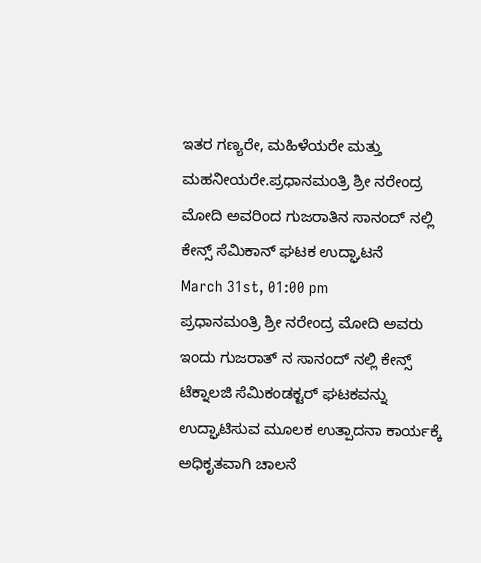ಇತರ ಗಣ್ಯರೇ, ಮಹಿಳೆಯರೇ ಮತ್ತು ಮಹನೀಯರೇ.ಪ್ರಧಾನಮಂತ್ರಿ ಶ್ರೀ ನರೇಂದ್ರ ಮೋದಿ ಅವರಿಂದ ಗುಜರಾತಿನ ಸಾನಂದ್ ನಲ್ಲಿ ಕೇನ್ಸ್ ಸೆಮಿಕಾನ್ ಘಟಕ ಉದ್ಘಾಟನೆ
March 31st, 01:00 pm
ಪ್ರಧಾನಮಂತ್ರಿ ಶ್ರೀ ನರೇಂದ್ರ ಮೋದಿ ಅವರು ಇಂದು ಗುಜರಾತ್ ನ ಸಾನಂದ್ ನಲ್ಲಿ ಕೇನ್ಸ್ ಟೆಕ್ನಾಲಜಿ ಸೆಮಿಕಂಡಕ್ಟರ್ ಘಟಕವನ್ನು ಉದ್ಘಾಟಿಸುವ ಮೂಲಕ ಉತ್ಪಾದನಾ ಕಾರ್ಯಕ್ಕೆ ಅಧಿಕೃತವಾಗಿ ಚಾಲನೆ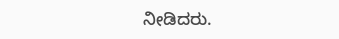ನೀಡಿದರು.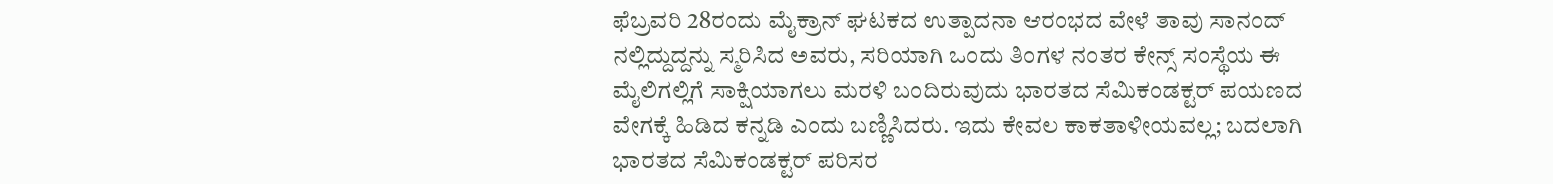ಫೆಬ್ರವರಿ 28ರಂದು ಮೈಕ್ರಾನ್ ಘಟಕದ ಉತ್ಪಾದನಾ ಆರಂಭದ ವೇಳೆ ತಾವು ಸಾನಂದ್ ನಲ್ಲಿದ್ದುದ್ದನ್ನು ಸ್ಮರಿಸಿದ ಅವರು, ಸರಿಯಾಗಿ ಒಂದು ತಿಂಗಳ ನಂತರ ಕೇನ್ಸ್ ಸಂಸ್ಥೆಯ ಈ ಮೈಲಿಗಲ್ಲಿಗೆ ಸಾಕ್ಷಿಯಾಗಲು ಮರಳಿ ಬಂದಿರುವುದು ಭಾರತದ ಸೆಮಿಕಂಡಕ್ಟರ್ ಪಯಣದ ವೇಗಕ್ಕೆ ಹಿಡಿದ ಕನ್ನಡಿ ಎಂದು ಬಣ್ಣಿಸಿದರು. ಇದು ಕೇವಲ ಕಾಕತಾಳೀಯವಲ್ಲ; ಬದಲಾಗಿ ಭಾರತದ ಸೆಮಿಕಂಡಕ್ಟರ್ ಪರಿಸರ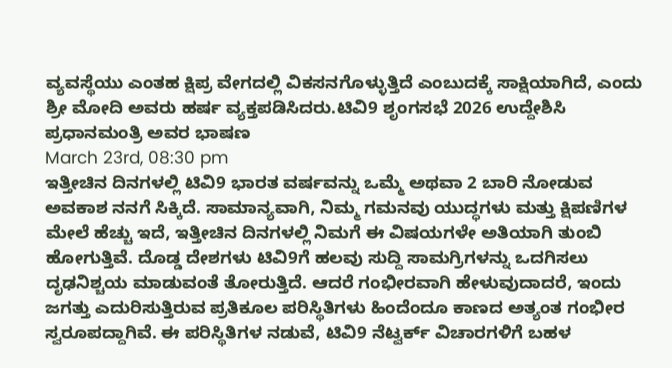ವ್ಯವಸ್ಥೆಯು ಎಂತಹ ಕ್ಷಿಪ್ರ ವೇಗದಲ್ಲಿ ವಿಕಸನಗೊಳ್ಳುತ್ತಿದೆ ಎಂಬುದಕ್ಕೆ ಸಾಕ್ಷಿಯಾಗಿದೆ, ಎಂದು ಶ್ರೀ ಮೋದಿ ಅವರು ಹರ್ಷ ವ್ಯಕ್ತಪಡಿಸಿದರು.ಟಿವಿ9 ಶೃಂಗಸಭೆ 2026 ಉದ್ದೇಶಿಸಿ ಪ್ರಧಾನಮಂತ್ರಿ ಅವರ ಭಾಷಣ
March 23rd, 08:30 pm
ಇತ್ತೀಚಿನ ದಿನಗಳಲ್ಲಿ ಟಿವಿ9 ಭಾರತ ವರ್ಷವನ್ನು ಒಮ್ಮೆ ಅಥವಾ 2 ಬಾರಿ ನೋಡುವ ಅವಕಾಶ ನನಗೆ ಸಿಕ್ಕಿದೆ. ಸಾಮಾನ್ಯವಾಗಿ, ನಿಮ್ಮ ಗಮನವು ಯುದ್ಧಗಳು ಮತ್ತು ಕ್ಷಿಪಣಿಗಳ ಮೇಲೆ ಹೆಚ್ಚು ಇದೆ, ಇತ್ತೀಚಿನ ದಿನಗಳಲ್ಲಿ ನಿಮಗೆ ಈ ವಿಷಯಗಳೇ ಅತಿಯಾಗಿ ತುಂಬಿ ಹೋಗುತ್ತಿವೆ. ದೊಡ್ಡ ದೇಶಗಳು ಟಿವಿ9ಗೆ ಹಲವು ಸುದ್ದಿ ಸಾಮಗ್ರಿಗಳನ್ನು ಒದಗಿಸಲು ದೃಢನಿಶ್ಚಯ ಮಾಡುವಂತೆ ತೋರುತ್ತಿದೆ. ಆದರೆ ಗಂಭೀರವಾಗಿ ಹೇಳುವುದಾದರೆ, ಇಂದು ಜಗತ್ತು ಎದುರಿಸುತ್ತಿರುವ ಪ್ರತಿಕೂಲ ಪರಿಸ್ಥಿತಿಗಳು ಹಿಂದೆಂದೂ ಕಾಣದ ಅತ್ಯಂತ ಗಂಭೀರ ಸ್ವರೂಪದ್ದಾಗಿವೆ. ಈ ಪರಿಸ್ಥಿತಿಗಳ ನಡುವೆ, ಟಿವಿ9 ನೆಟ್ವರ್ಕ್ ವಿಚಾರಗಳಿಗೆ ಬಹಳ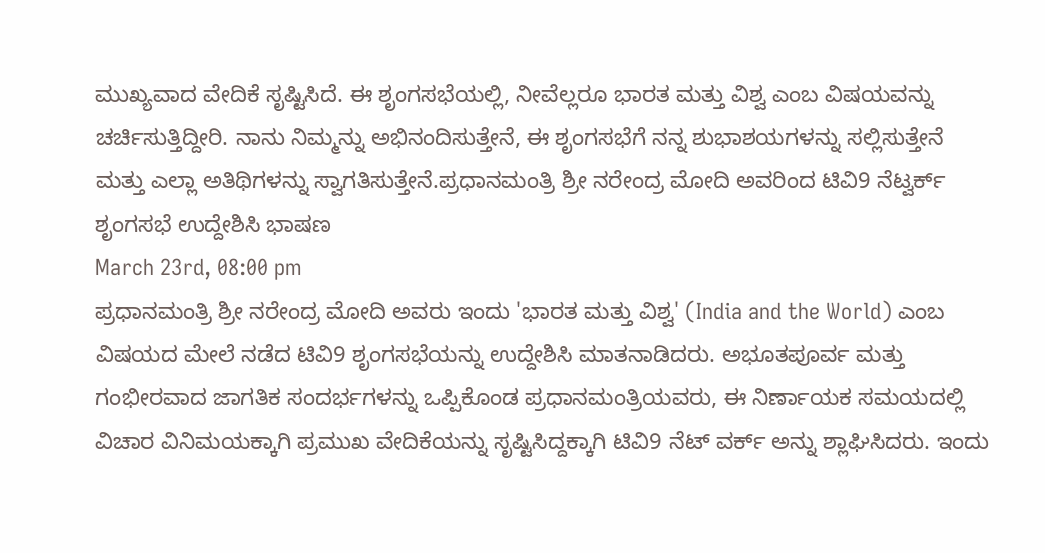ಮುಖ್ಯವಾದ ವೇದಿಕೆ ಸೃಷ್ಟಿಸಿದೆ. ಈ ಶೃಂಗಸಭೆಯಲ್ಲಿ, ನೀವೆಲ್ಲರೂ ಭಾರತ ಮತ್ತು ವಿಶ್ವ ಎಂಬ ವಿಷಯವನ್ನು ಚರ್ಚಿಸುತ್ತಿದ್ದೀರಿ. ನಾನು ನಿಮ್ಮನ್ನು ಅಭಿನಂದಿಸುತ್ತೇನೆ, ಈ ಶೃಂಗಸಭೆಗೆ ನನ್ನ ಶುಭಾಶಯಗಳನ್ನು ಸಲ್ಲಿಸುತ್ತೇನೆ ಮತ್ತು ಎಲ್ಲಾ ಅತಿಥಿಗಳನ್ನು ಸ್ವಾಗತಿಸುತ್ತೇನೆ.ಪ್ರಧಾನಮಂತ್ರಿ ಶ್ರೀ ನರೇಂದ್ರ ಮೋದಿ ಅವರಿಂದ ಟಿವಿ9 ನೆಟ್ವರ್ಕ್ ಶೃಂಗಸಭೆ ಉದ್ದೇಶಿಸಿ ಭಾಷಣ
March 23rd, 08:00 pm
ಪ್ರಧಾನಮಂತ್ರಿ ಶ್ರೀ ನರೇಂದ್ರ ಮೋದಿ ಅವರು ಇಂದು 'ಭಾರತ ಮತ್ತು ವಿಶ್ವ' (India and the World) ಎಂಬ ವಿಷಯದ ಮೇಲೆ ನಡೆದ ಟಿವಿ9 ಶೃಂಗಸಭೆಯನ್ನು ಉದ್ದೇಶಿಸಿ ಮಾತನಾಡಿದರು. ಅಭೂತಪೂರ್ವ ಮತ್ತು ಗಂಭೀರವಾದ ಜಾಗತಿಕ ಸಂದರ್ಭಗಳನ್ನು ಒಪ್ಪಿಕೊಂಡ ಪ್ರಧಾನಮಂತ್ರಿಯವರು, ಈ ನಿರ್ಣಾಯಕ ಸಮಯದಲ್ಲಿ ವಿಚಾರ ವಿನಿಮಯಕ್ಕಾಗಿ ಪ್ರಮುಖ ವೇದಿಕೆಯನ್ನು ಸೃಷ್ಟಿಸಿದ್ದಕ್ಕಾಗಿ ಟಿವಿ9 ನೆಟ್ ವರ್ಕ್ ಅನ್ನು ಶ್ಲಾಘಿಸಿದರು. ಇಂದು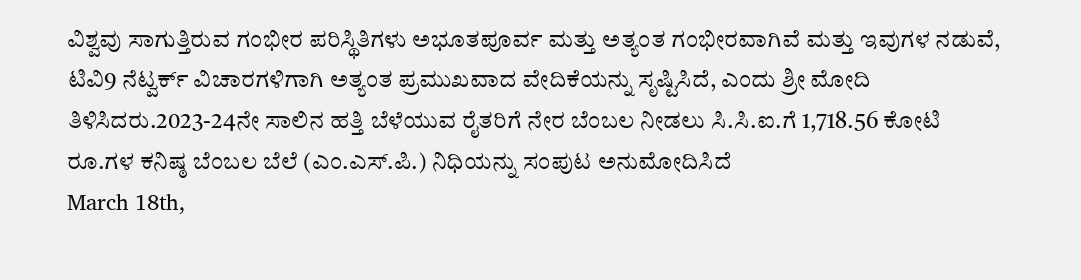ವಿಶ್ವವು ಸಾಗುತ್ತಿರುವ ಗಂಭೀರ ಪರಿಸ್ಥಿತಿಗಳು ಅಭೂತಪೂರ್ವ ಮತ್ತು ಅತ್ಯಂತ ಗಂಭೀರವಾಗಿವೆ ಮತ್ತು ಇವುಗಳ ನಡುವೆ, ಟಿವಿ9 ನೆಟ್ವರ್ಕ್ ವಿಚಾರಗಳಿಗಾಗಿ ಅತ್ಯಂತ ಪ್ರಮುಖವಾದ ವೇದಿಕೆಯನ್ನು ಸೃಷ್ಟಿಸಿದೆ, ಎಂದು ಶ್ರೀ ಮೋದಿ ತಿಳಿಸಿದರು.2023-24ನೇ ಸಾಲಿನ ಹತ್ತಿ ಬೆಳೆಯುವ ರೈತರಿಗೆ ನೇರ ಬೆಂಬಲ ನೀಡಲು ಸಿ.ಸಿ.ಐ.ಗೆ 1,718.56 ಕೋಟಿ ರೂ.ಗಳ ಕನಿಷ್ಠ ಬೆಂಬಲ ಬೆಲೆ (ಎಂ.ಎಸ್.ಪಿ.) ನಿಧಿಯನ್ನು ಸಂಪುಟ ಅನುಮೋದಿಸಿದೆ
March 18th,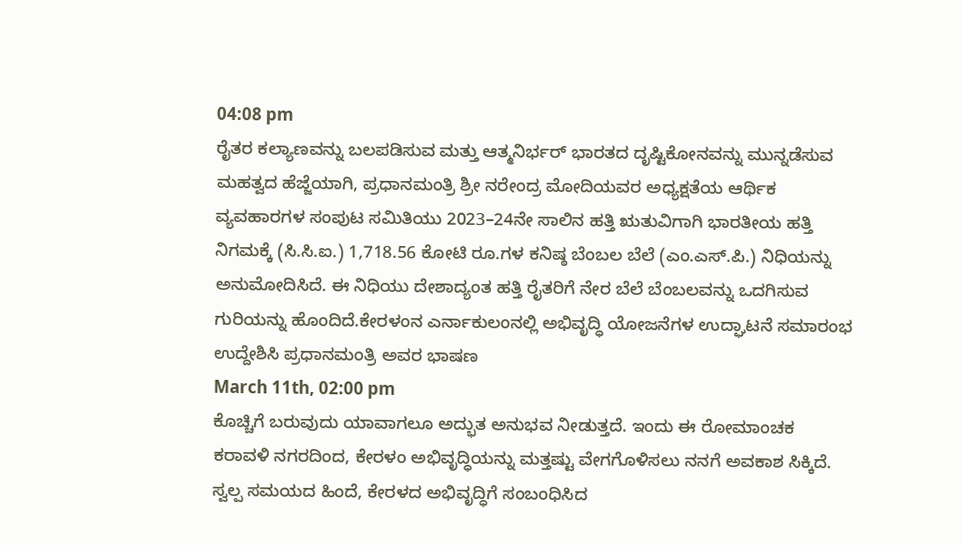04:08 pm
ರೈತರ ಕಲ್ಯಾಣವನ್ನು ಬಲಪಡಿಸುವ ಮತ್ತು ಆತ್ಮನಿರ್ಭರ್ ಭಾರತದ ದೃಷ್ಟಿಕೋನವನ್ನು ಮುನ್ನಡೆಸುವ ಮಹತ್ವದ ಹೆಜ್ಜೆಯಾಗಿ, ಪ್ರಧಾನಮಂತ್ರಿ ಶ್ರೀ ನರೇಂದ್ರ ಮೋದಿಯವರ ಅಧ್ಯಕ್ಷತೆಯ ಆರ್ಥಿಕ ವ್ಯವಹಾರಗಳ ಸಂಪುಟ ಸಮಿತಿಯು 2023–24ನೇ ಸಾಲಿನ ಹತ್ತಿ ಋತುವಿಗಾಗಿ ಭಾರತೀಯ ಹತ್ತಿ ನಿಗಮಕ್ಕೆ (ಸಿ.ಸಿ.ಐ.) 1,718.56 ಕೋಟಿ ರೂ.ಗಳ ಕನಿಷ್ಠ ಬೆಂಬಲ ಬೆಲೆ (ಎಂ.ಎಸ್.ಪಿ.) ನಿಧಿಯನ್ನು ಅನುಮೋದಿಸಿದೆ. ಈ ನಿಧಿಯು ದೇಶಾದ್ಯಂತ ಹತ್ತಿ ರೈತರಿಗೆ ನೇರ ಬೆಲೆ ಬೆಂಬಲವನ್ನು ಒದಗಿಸುವ ಗುರಿಯನ್ನು ಹೊಂದಿದೆ.ಕೇರಳಂನ ಎರ್ನಾಕುಲಂನಲ್ಲಿ ಅಭಿವೃದ್ಧಿ ಯೋಜನೆಗಳ ಉದ್ಘಾಟನೆ ಸಮಾರಂಭ ಉದ್ದೇಶಿಸಿ ಪ್ರಧಾನಮಂತ್ರಿ ಅವರ ಭಾಷಣ
March 11th, 02:00 pm
ಕೊಚ್ಚಿಗೆ ಬರುವುದು ಯಾವಾಗಲೂ ಅದ್ಭುತ ಅನುಭವ ನೀಡುತ್ತದೆ. ಇಂದು ಈ ರೋಮಾಂಚಕ ಕರಾವಳಿ ನಗರದಿಂದ, ಕೇರಳಂ ಅಭಿವೃದ್ಧಿಯನ್ನು ಮತ್ತಷ್ಟು ವೇಗಗೊಳಿಸಲು ನನಗೆ ಅವಕಾಶ ಸಿಕ್ಕಿದೆ. ಸ್ವಲ್ಪ ಸಮಯದ ಹಿಂದೆ, ಕೇರಳದ ಅಭಿವೃದ್ಧಿಗೆ ಸಂಬಂಧಿಸಿದ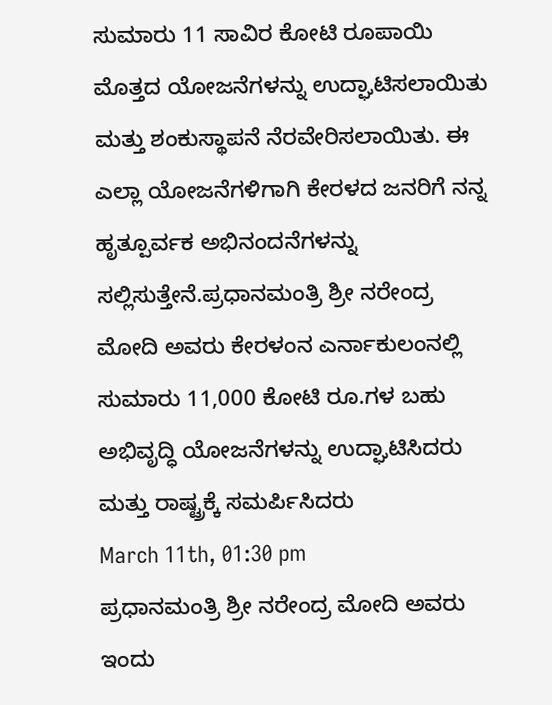ಸುಮಾರು 11 ಸಾವಿರ ಕೋಟಿ ರೂಪಾಯಿ ಮೊತ್ತದ ಯೋಜನೆಗಳನ್ನು ಉದ್ಘಾಟಿಸಲಾಯಿತು ಮತ್ತು ಶಂಕುಸ್ಥಾಪನೆ ನೆರವೇರಿಸಲಾಯಿತು. ಈ ಎಲ್ಲಾ ಯೋಜನೆಗಳಿಗಾಗಿ ಕೇರಳದ ಜನರಿಗೆ ನನ್ನ ಹೃತ್ಪೂರ್ವಕ ಅಭಿನಂದನೆಗಳನ್ನು ಸಲ್ಲಿಸುತ್ತೇನೆ.ಪ್ರಧಾನಮಂತ್ರಿ ಶ್ರೀ ನರೇಂದ್ರ ಮೋದಿ ಅವರು ಕೇರಳಂನ ಎರ್ನಾಕುಲಂನಲ್ಲಿ ಸುಮಾರು 11,000 ಕೋಟಿ ರೂ.ಗಳ ಬಹು ಅಭಿವೃದ್ಧಿ ಯೋಜನೆಗಳನ್ನು ಉದ್ಘಾಟಿಸಿದರು ಮತ್ತು ರಾಷ್ಟ್ರಕ್ಕೆ ಸಮರ್ಪಿಸಿದರು
March 11th, 01:30 pm
ಪ್ರಧಾನಮಂತ್ರಿ ಶ್ರೀ ನರೇಂದ್ರ ಮೋದಿ ಅವರು ಇಂದು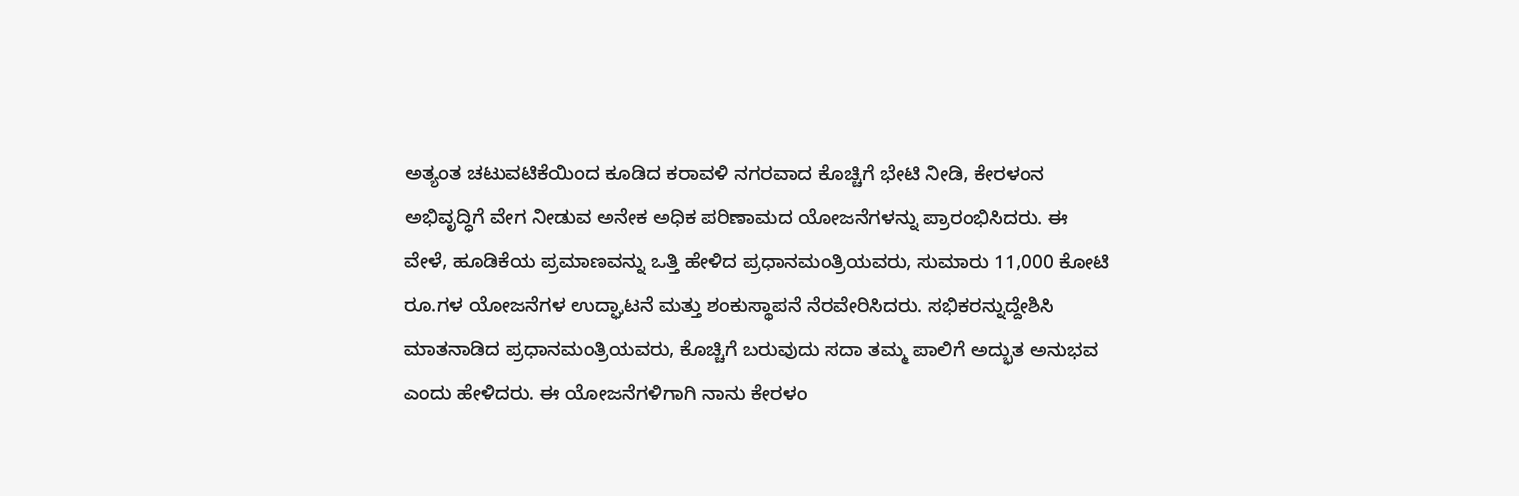ಅತ್ಯಂತ ಚಟುವಟಿಕೆಯಿಂದ ಕೂಡಿದ ಕರಾವಳಿ ನಗರವಾದ ಕೊಚ್ಚಿಗೆ ಭೇಟಿ ನೀಡಿ, ಕೇರಳಂನ ಅಭಿವೃದ್ಧಿಗೆ ವೇಗ ನೀಡುವ ಅನೇಕ ಅಧಿಕ ಪರಿಣಾಮದ ಯೋಜನೆಗಳನ್ನು ಪ್ರಾರಂಭಿಸಿದರು. ಈ ವೇಳೆ, ಹೂಡಿಕೆಯ ಪ್ರಮಾಣವನ್ನು ಒತ್ತಿ ಹೇಳಿದ ಪ್ರಧಾನಮಂತ್ರಿಯವರು, ಸುಮಾರು 11,000 ಕೋಟಿ ರೂ.ಗಳ ಯೋಜನೆಗಳ ಉದ್ಘಾಟನೆ ಮತ್ತು ಶಂಕುಸ್ಥಾಪನೆ ನೆರವೇರಿಸಿದರು. ಸಭಿಕರನ್ನುದ್ದೇಶಿಸಿ ಮಾತನಾಡಿದ ಪ್ರಧಾನಮಂತ್ರಿಯವರು, ಕೊಚ್ಚಿಗೆ ಬರುವುದು ಸದಾ ತಮ್ಮ ಪಾಲಿಗೆ ಅದ್ಭುತ ಅನುಭವ ಎಂದು ಹೇಳಿದರು. ಈ ಯೋಜನೆಗಳಿಗಾಗಿ ನಾನು ಕೇರಳಂ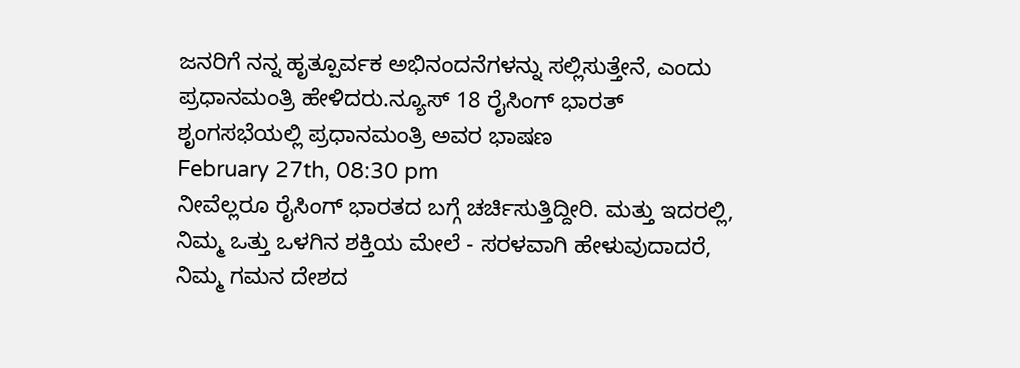ಜನರಿಗೆ ನನ್ನ ಹೃತ್ಪೂರ್ವಕ ಅಭಿನಂದನೆಗಳನ್ನು ಸಲ್ಲಿಸುತ್ತೇನೆ, ಎಂದು ಪ್ರಧಾನಮಂತ್ರಿ ಹೇಳಿದರು.ನ್ಯೂಸ್ 18 ರೈಸಿಂಗ್ ಭಾರತ್ ಶೃಂಗಸಭೆಯಲ್ಲಿ ಪ್ರಧಾನಮಂತ್ರಿ ಅವರ ಭಾಷಣ
February 27th, 08:30 pm
ನೀವೆಲ್ಲರೂ ರೈಸಿಂಗ್ ಭಾರತದ ಬಗ್ಗೆ ಚರ್ಚಿಸುತ್ತಿದ್ದೀರಿ. ಮತ್ತು ಇದರಲ್ಲಿ, ನಿಮ್ಮ ಒತ್ತು ಒಳಗಿನ ಶಕ್ತಿಯ ಮೇಲೆ - ಸರಳವಾಗಿ ಹೇಳುವುದಾದರೆ, ನಿಮ್ಮ ಗಮನ ದೇಶದ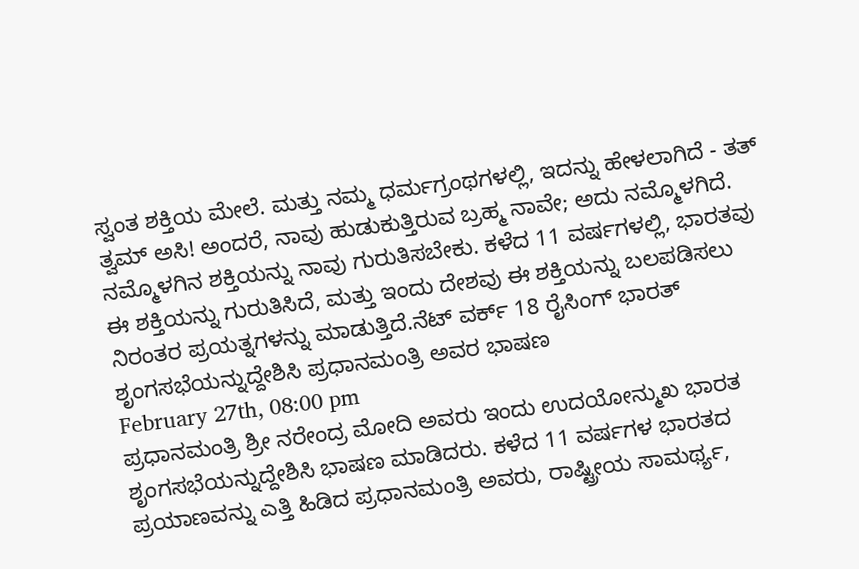ಸ್ವಂತ ಶಕ್ತಿಯ ಮೇಲೆ. ಮತ್ತು ನಮ್ಮ ಧರ್ಮಗ್ರಂಥಗಳಲ್ಲಿ, ಇದನ್ನು ಹೇಳಲಾಗಿದೆ - ತತ್ ತ್ವಮ್ ಅಸಿ! ಅಂದರೆ, ನಾವು ಹುಡುಕುತ್ತಿರುವ ಬ್ರಹ್ಮ ನಾವೇ; ಅದು ನಮ್ಮೊಳಗಿದೆ. ನಮ್ಮೊಳಗಿನ ಶಕ್ತಿಯನ್ನು ನಾವು ಗುರುತಿಸಬೇಕು. ಕಳೆದ 11 ವರ್ಷಗಳಲ್ಲಿ, ಭಾರತವು ಈ ಶಕ್ತಿಯನ್ನು ಗುರುತಿಸಿದೆ, ಮತ್ತು ಇಂದು ದೇಶವು ಈ ಶಕ್ತಿಯನ್ನು ಬಲಪಡಿಸಲು ನಿರಂತರ ಪ್ರಯತ್ನಗಳನ್ನು ಮಾಡುತ್ತಿದೆ.ನೆಟ್ ವರ್ಕ್ 18 ರೈಸಿಂಗ್ ಭಾರತ್ ಶೃಂಗಸಭೆಯನ್ನುದ್ದೇಶಿಸಿ ಪ್ರಧಾನಮಂತ್ರಿ ಅವರ ಭಾಷಣ
February 27th, 08:00 pm
ಪ್ರಧಾನಮಂತ್ರಿ ಶ್ರೀ ನರೇಂದ್ರ ಮೋದಿ ಅವರು ಇಂದು ಉದಯೋನ್ಮುಖ ಭಾರತ ಶೃಂಗಸಭೆಯನ್ನುದ್ದೇಶಿಸಿ ಭಾಷಣ ಮಾಡಿದರು. ಕಳೆದ 11 ವರ್ಷಗಳ ಭಾರತದ ಪ್ರಯಾಣವನ್ನು ಎತ್ತಿ ಹಿಡಿದ ಪ್ರಧಾನಮಂತ್ರಿ ಅವರು, ರಾಷ್ಟ್ರೀಯ ಸಾಮರ್ಥ್ಯ,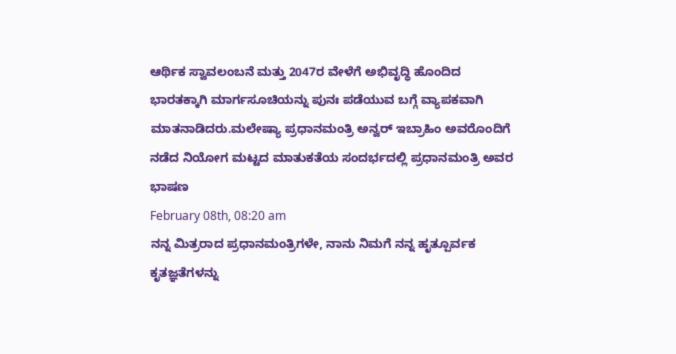ಆರ್ಥಿಕ ಸ್ವಾವಲಂಬನೆ ಮತ್ತು 2047ರ ವೇಳೆಗೆ ಅಭಿವೃದ್ಧಿ ಹೊಂದಿದ ಭಾರತಕ್ಕಾಗಿ ಮಾರ್ಗಸೂಚಿಯನ್ನು ಪುನಃ ಪಡೆಯುವ ಬಗ್ಗೆ ವ್ಯಾಪಕವಾಗಿ ಮಾತನಾಡಿದರು.ಮಲೇಷ್ಯಾ ಪ್ರಧಾನಮಂತ್ರಿ ಅನ್ವರ್ ಇಬ್ರಾಹಿಂ ಅವರೊಂದಿಗೆ ನಡೆದ ನಿಯೋಗ ಮಟ್ಟದ ಮಾತುಕತೆಯ ಸಂದರ್ಭದಲ್ಲಿ ಪ್ರಧಾನಮಂತ್ರಿ ಅವರ ಭಾಷಣ
February 08th, 08:20 am
ನನ್ನ ಮಿತ್ರರಾದ ಪ್ರಧಾನಮಂತ್ರಿಗಳೇ, ನಾನು ನಿಮಗೆ ನನ್ನ ಹೃತ್ಪೂರ್ವಕ ಕೃತಜ್ಞತೆಗಳನ್ನು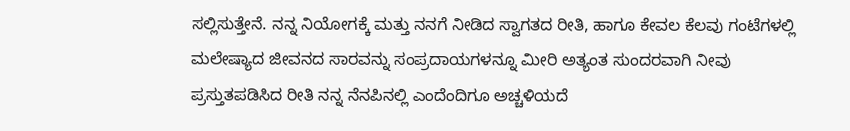ಸಲ್ಲಿಸುತ್ತೇನೆ. ನನ್ನ ನಿಯೋಗಕ್ಕೆ ಮತ್ತು ನನಗೆ ನೀಡಿದ ಸ್ವಾಗತದ ರೀತಿ, ಹಾಗೂ ಕೇವಲ ಕೆಲವು ಗಂಟೆಗಳಲ್ಲಿ ಮಲೇಷ್ಯಾದ ಜೀವನದ ಸಾರವನ್ನು ಸಂಪ್ರದಾಯಗಳನ್ನೂ ಮೀರಿ ಅತ್ಯಂತ ಸುಂದರವಾಗಿ ನೀವು ಪ್ರಸ್ತುತಪಡಿಸಿದ ರೀತಿ ನನ್ನ ನೆನಪಿನಲ್ಲಿ ಎಂದೆಂದಿಗೂ ಅಚ್ಚಳಿಯದೆ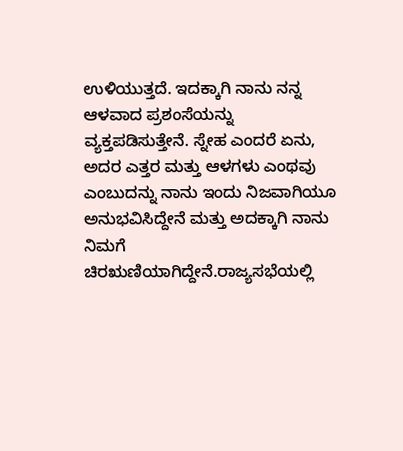ಉಳಿಯುತ್ತದೆ. ಇದಕ್ಕಾಗಿ ನಾನು ನನ್ನ ಆಳವಾದ ಪ್ರಶಂಸೆಯನ್ನು ವ್ಯಕ್ತಪಡಿಸುತ್ತೇನೆ. ಸ್ನೇಹ ಎಂದರೆ ಏನು, ಅದರ ಎತ್ತರ ಮತ್ತು ಆಳಗಳು ಎಂಥವು ಎಂಬುದನ್ನು ನಾನು ಇಂದು ನಿಜವಾಗಿಯೂ ಅನುಭವಿಸಿದ್ದೇನೆ ಮತ್ತು ಅದಕ್ಕಾಗಿ ನಾನು ನಿಮಗೆ ಚಿರಋಣಿಯಾಗಿದ್ದೇನೆ.ರಾಜ್ಯಸಭೆಯಲ್ಲಿ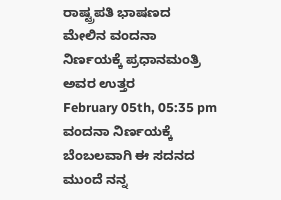ರಾಷ್ಟ್ರಪತಿ ಭಾಷಣದ ಮೇಲಿನ ವಂದನಾ ನಿರ್ಣಯಕ್ಕೆ ಪ್ರಧಾನಮಂತ್ರಿ ಅವರ ಉತ್ತರ
February 05th, 05:35 pm
ವಂದನಾ ನಿರ್ಣಯಕ್ಕೆ ಬೆಂಬಲವಾಗಿ ಈ ಸದನದ ಮುಂದೆ ನನ್ನ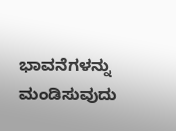ಭಾವನೆಗಳನ್ನು ಮಂಡಿಸುವುದು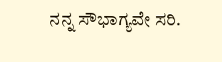ನನ್ನ ಸೌಭಾಗ್ಯವೇ ಸರಿ.